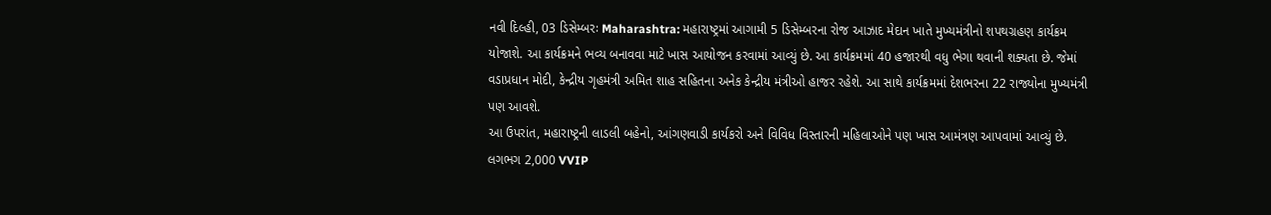નવી દિલ્હી, 03 ડિસેમ્બરઃ Maharashtra: મહારાષ્ટ્રમાં આગામી 5 ડિસેમ્બરના રોજ આઝાદ મેદાન ખાતે મુખ્યમંત્રીનો શપથગ્રહણ કાર્યક્રમ યોજાશે. આ કાર્યક્રમને ભવ્ય બનાવવા માટે ખાસ આયોજન કરવામાં આવ્યું છે. આ કાર્યક્રમમાં 40 હજારથી વધુ ભેગા થવાની શક્યતા છે. જેમાં વડાપ્રધાન મોદી, કેન્દ્રીય ગૃહમંત્રી અમિત શાહ સહિતના અનેક કેન્દ્રીય મંત્રીઓ હાજર રહેશે. આ સાથે કાર્યક્રમમાં દેશભરના 22 રાજ્યોના મુખ્યમંત્રી પણ આવશે.
આ ઉપરાંત, મહારાષ્ટ્રની લાડલી બહેનો, આંગણવાડી કાર્યકરો અને વિવિધ વિસ્તારની મહિલાઓને પણ ખાસ આમંત્રણ આપવામાં આવ્યું છે. લગભગ 2,000 VVIP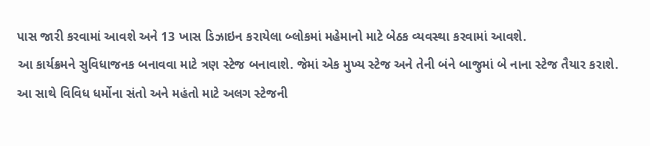પાસ જારી કરવામાં આવશે અને 13 ખાસ ડિઝાઇન કરાયેલા બ્લોકમાં મહેમાનો માટે બેઠક વ્યવસ્થા કરવામાં આવશે.
આ કાર્યક્રમને સુવિધાજનક બનાવવા માટે ત્રણ સ્ટેજ બનાવાશે. જેમાં એક મુખ્ય સ્ટેજ અને તેની બંને બાજુમાં બે નાના સ્ટેજ તૈયાર કરાશે. આ સાથે વિવિધ ધર્મોના સંતો અને મહંતો માટે અલગ સ્ટેજની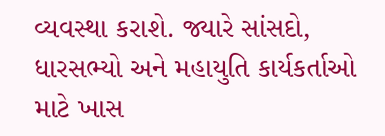વ્યવસ્થા કરાશે. જ્યારે સાંસદો, ધારસભ્યો અને મહાયુતિ કાર્યકર્તાઓ માટે ખાસ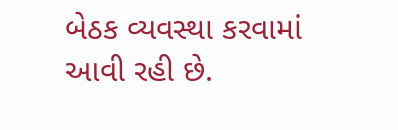બેઠક વ્યવસ્થા કરવામાં આવી રહી છે.